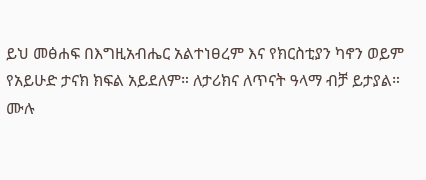ይህ መፅሐፍ በእግዚአብሔር አልተነፀረም እና የክርስቲያን ካኖን ወይም የአይሁድ ታናክ ክፍል አይደለም። ለታሪክና ለጥናት ዓላማ ብቻ ይታያል። ሙሉ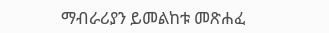ማብራሪያን ይመልከቱ መጽሐፈ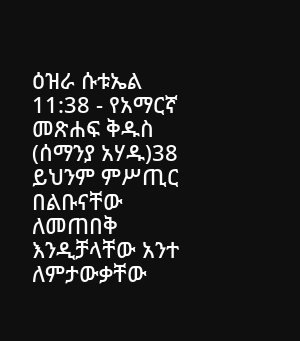ዕዝራ ሱቱኤል 11:38 - የአማርኛ መጽሐፍ ቅዱስ (ሰማንያ አሃዱ)38 ይህንም ምሥጢር በልቡናቸው ለመጠበቅ እንዲቻላቸው አንተ ለምታውቃቸው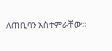ለጠቢባን አስተምራቸው።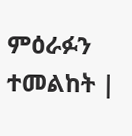ምዕራፉን ተመልከት |